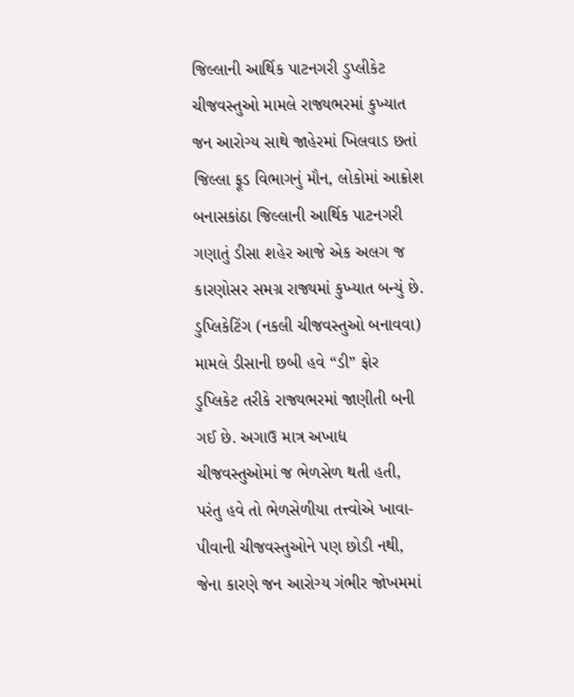જિલ્લાની આર્થિક પાટનગરી ડુપ્લીકેટ ચીજવસ્તુઓ મામલે રાજ્યભરમાં કુખ્યાત
જન આરોગ્ય સાથે જાહેરમાં ખિલવાડ છતાં જિલ્લા ફૂડ વિભાગનું મૌન, લોકોમાં આક્રોશ
બનાસકાંઠા જિલ્લાની આર્થિક પાટનગરી ગણાતું ડીસા શહેર આજે એક અલગ જ કારણોસર સમગ્ર રાજ્યમાં કુખ્યાત બન્યું છે. ડુપ્લિકેટિંગ (નકલી ચીજવસ્તુઓ બનાવવા) મામલે ડીસાની છબી હવે “ડી” ફોર ડુપ્લિકેટ તરીકે રાજ્યભરમાં જાણીતી બની ગઈ છે. અગાઉ માત્ર અખાદ્ય ચીજવસ્તુઓમાં જ ભેળસેળ થતી હતી, પરંતુ હવે તો ભેળસેળીયા તત્ત્વોએ ખાવા-પીવાની ચીજવસ્તુઓને પણ છોડી નથી, જેના કારણે જન આરોગ્ય ગંભીર જોખમમાં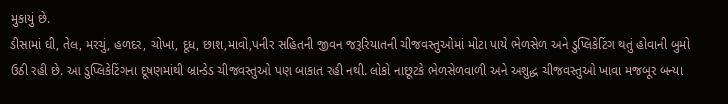મુકાયું છે.
ડીસામાં ઘી, તેલ, મરચું, હળદર, ચોખા, દૂધ, છાશ,માવો,પનીર સહિતની જીવન જરૂરિયાતની ચીજવસ્તુઓમાં મોટા પાયે ભેળસેળ અને ડુપ્લિકેટિંગ થતું હોવાની બુમો ઉઠી રહી છે. આ ડુપ્લિકેટિંગના દૂષણમાંથી બ્રાન્ડેડ ચીજવસ્તુઓ પણ બાકાત રહી નથી. લોકો નાછૂટકે ભેળસેળવાળી અને અશુદ્ધ ચીજવસ્તુઓ ખાવા મજબૂર બન્યા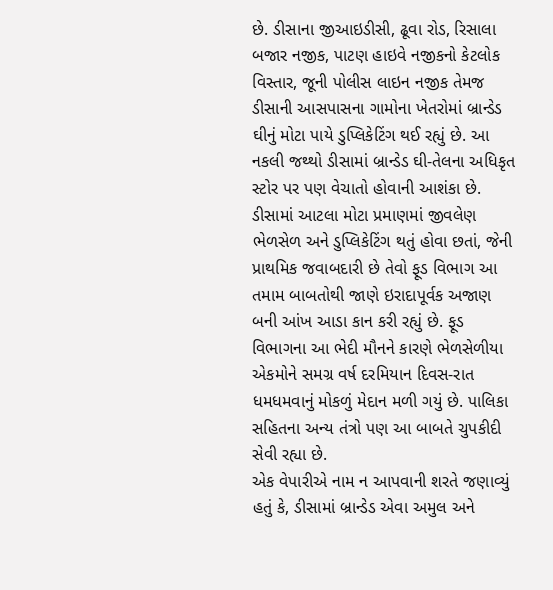છે. ડીસાના જીઆઇડીસી, ઢૂવા રોડ, રિસાલા બજાર નજીક, પાટણ હાઇવે નજીકનો કેટલોક વિસ્તાર, જૂની પોલીસ લાઇન નજીક તેમજ ડીસાની આસપાસના ગામોના ખેતરોમાં બ્રાન્ડેડ ઘીનું મોટા પાયે ડુપ્લિકેટિંગ થઈ રહ્યું છે. આ નકલી જથ્થો ડીસામાં બ્રાન્ડેડ ઘી-તેલના અધિકૃત સ્ટોર પર પણ વેચાતો હોવાની આશંકા છે. ડીસામાં આટલા મોટા પ્રમાણમાં જીવલેણ ભેળસેળ અને ડુપ્લિકેટિંગ થતું હોવા છતાં, જેની પ્રાથમિક જવાબદારી છે તેવો ફૂડ વિભાગ આ તમામ બાબતોથી જાણે ઇરાદાપૂર્વક અજાણ બની આંખ આડા કાન કરી રહ્યું છે. ફૂડ વિભાગના આ ભેદી મૌનને કારણે ભેળસેળીયા એકમોને સમગ્ર વર્ષ દરમિયાન દિવસ-રાત ધમધમવાનું મોકળું મેદાન મળી ગયું છે. પાલિકા સહિતના અન્ય તંત્રો પણ આ બાબતે ચુપકીદી સેવી રહ્યા છે.
એક વેપારીએ નામ ન આપવાની શરતે જણાવ્યું હતું કે, ડીસામાં બ્રાન્ડેડ એવા અમુલ અને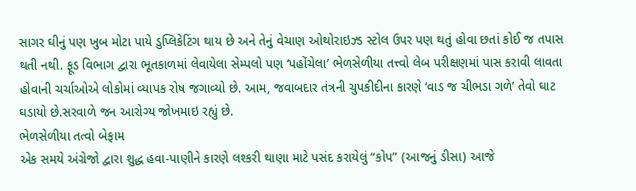સાગર ઘીનું પણ ખુબ મોટા પાયે ડુપ્લિકેટિંગ થાય છે અને તેનું વેચાણ ઓથોરાઇઝ્ડ સ્ટોલ ઉપર પણ થતું હોવા છતાં કોઈ જ તપાસ થતી નથી. ફૂડ વિભાગ દ્વારા ભૂતકાળમાં લેવાયેલા સેમ્પલો પણ ‘પહોંચેલા’ ભેળસેળીયા તત્ત્વો લેબ પરીક્ષણમાં પાસ કરાવી લાવતા હોવાની ચર્ચાઓએ લોકોમાં વ્યાપક રોષ જગાવ્યો છે. આમ, જવાબદાર તંત્રની ચુપકીદીના કારણે ‘વાડ જ ચીભડા ગળે’ તેવો ઘાટ ઘડાયો છે.સરવાળે જન આરોગ્ય જોખમાઇ રહ્યું છે.
ભેળસેળીયા તત્વો બેફામ
એક સમયે અંગ્રેજો દ્વારા શુદ્ધ હવા-પાણીને કારણે લશ્કરી થાણા માટે પસંદ કરાયેલું “કોપ” (આજનું ડીસા) આજે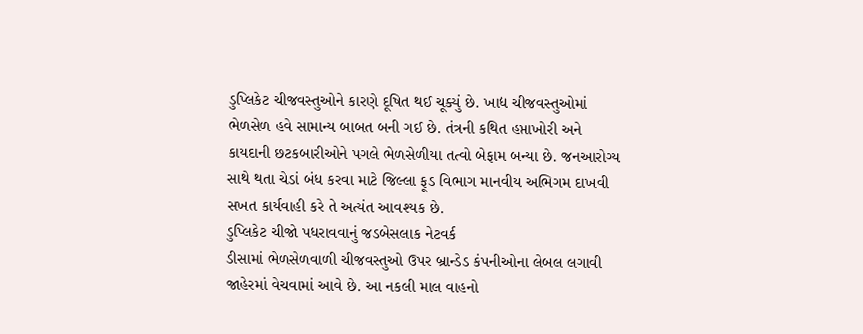ડુપ્લિકેટ ચીજવસ્તુઓને કારણે દૂષિત થઈ ચૂક્યું છે. ખાદ્ય ચીજવસ્તુઓમાં ભેળસેળ હવે સામાન્ય બાબત બની ગઈ છે. તંત્રની કથિત હપ્તાખોરી અને કાયદાની છટકબારીઓને પગલે ભેળસેળીયા તત્વો બેફામ બન્યા છે. જનઆરોગ્ય સાથે થતા ચેડાં બંધ કરવા માટે જિલ્લા ફૂડ વિભાગ માનવીય અભિગમ દાખવી સખત કાર્યવાહી કરે તે અત્યંત આવશ્યક છે.
ડુપ્લિકેટ ચીજો પધરાવવાનું જડબેસલાક નેટવર્ક
ડીસામાં ભેળસેળવાળી ચીજવસ્તુઓ ઉપર બ્રાન્ડેડ કંપનીઓના લેબલ લગાવી જાહેરમાં વેચવામાં આવે છે. આ નકલી માલ વાહનો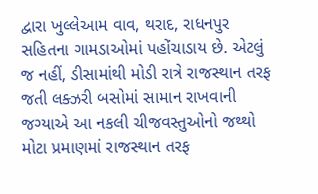દ્વારા ખુલ્લેઆમ વાવ, થરાદ, રાધનપુર સહિતના ગામડાઓમાં પહોંચાડાય છે. એટલું જ નહીં, ડીસામાંથી મોડી રાત્રે રાજસ્થાન તરફ જતી લક્ઝરી બસોમાં સામાન રાખવાની જગ્યાએ આ નકલી ચીજવસ્તુઓનો જથ્થો મોટા પ્રમાણમાં રાજસ્થાન તરફ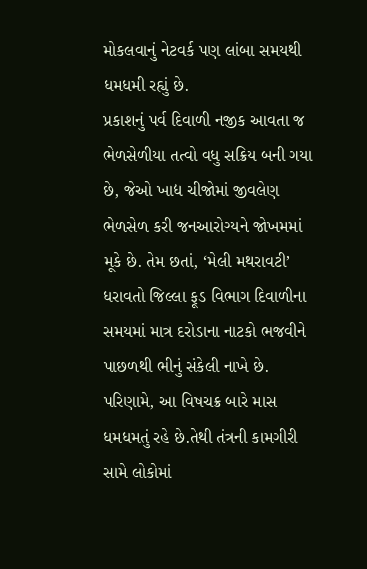મોકલવાનું નેટવર્ક પણ લાંબા સમયથી ધમધમી રહ્યું છે.
પ્રકાશનું પર્વ દિવાળી નજીક આવતા જ ભેળસેળીયા તત્વો વધુ સક્રિય બની ગયા છે, જેઓ ખાદ્ય ચીજોમાં જીવલેણ ભેળસેળ કરી જનઆરોગ્યને જોખમમાં મૂકે છે. તેમ છતાં, ‘મેલી મથરાવટી’ ધરાવતો જિલ્લા ફૂડ વિભાગ દિવાળીના સમયમાં માત્ર દરોડાના નાટકો ભજવીને પાછળથી ભીનું સંકેલી નાખે છે. પરિણામે, આ વિષચક્ર બારે માસ ધમધમતું રહે છે.તેથી તંત્રની કામગીરી સામે લોકોમાં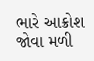ભારે આક્રોશ જોવા મળી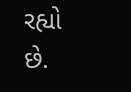રહ્યો છે.